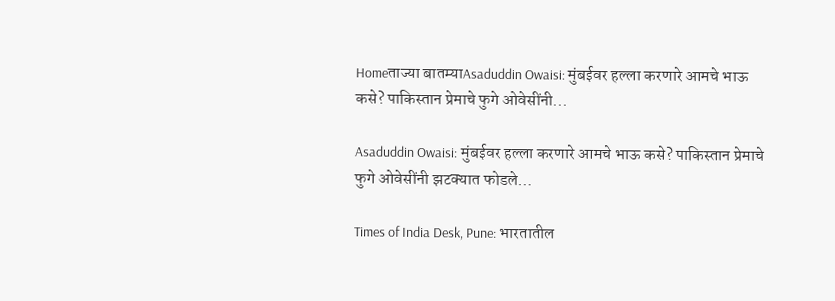Homeताज्या बातम्याAsaduddin Owaisi: मुंबईवर हल्ला करणारे आमचे भाऊ कसे? पाकिस्तान प्रेमाचे फुगे ओवेसींनी...

Asaduddin Owaisi: मुंबईवर हल्ला करणारे आमचे भाऊ कसे? पाकिस्तान प्रेमाचे फुगे ओवेसींनी झटक्यात फोडले…

Times of India Desk, Pune: भारतातील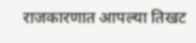राजकारणात आपल्या तिखट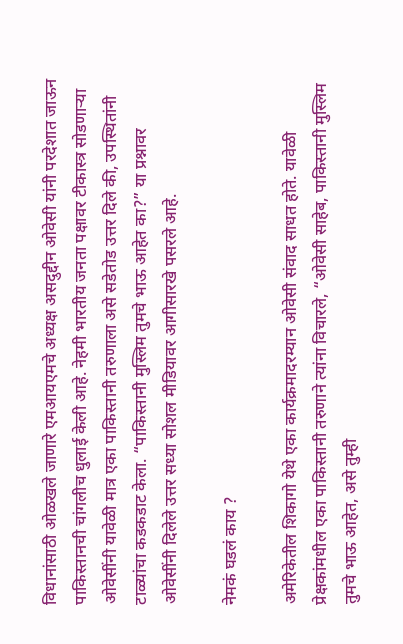विधानांसाठी ओळखले जाणारे एमआयएमचे अध्यक्ष असदुद्दीन ओवेसी यांनी परदेशात जाऊन पाकिस्तानची चांगलीच धुलाई केली आहे. नेहमी भारतीय जनता पक्षावर टीकास्त्र सोडणाऱ्या ओवेसींनी यावेळी मात्र एका पाकिस्तानी तरुणाला असे सडेतोड उत्तर दिले की, उपस्थितांनी टाळ्यांचा कडकडाट केला. “पाकिस्तानी मुस्लिम तुमचे भाऊ आहेत का?” या प्रश्नावर ओवेसींनी दिलेले उत्तर सध्या सोशल मीडियावर आगीसारखे पसरले आहे.

नेमकं घडलं काय ?

अमेरिकेतील शिकागो येथे एका कार्यक्रमादरम्यान ओवेसी संवाद साधत होते. यावेळी प्रेक्षकांमधील एका पाकिस्तानी तरुणाने त्यांना विचारले, “ओवेसी साहेब, पाकिस्तानी मुस्लिम तुमचे भाऊ आहेत, असे तुम्ही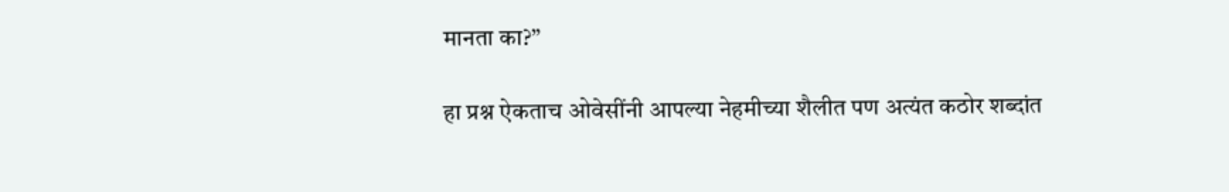मानता का?”

हा प्रश्न ऐकताच ओवेसींनी आपल्या नेहमीच्या शैलीत पण अत्यंत कठोर शब्दांत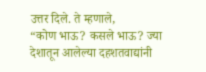उत्तर दिले. ते म्हणाले,
“कोण भाऊ? कसले भाऊ? ज्या देशातून आलेल्या दहशतवाद्यांनी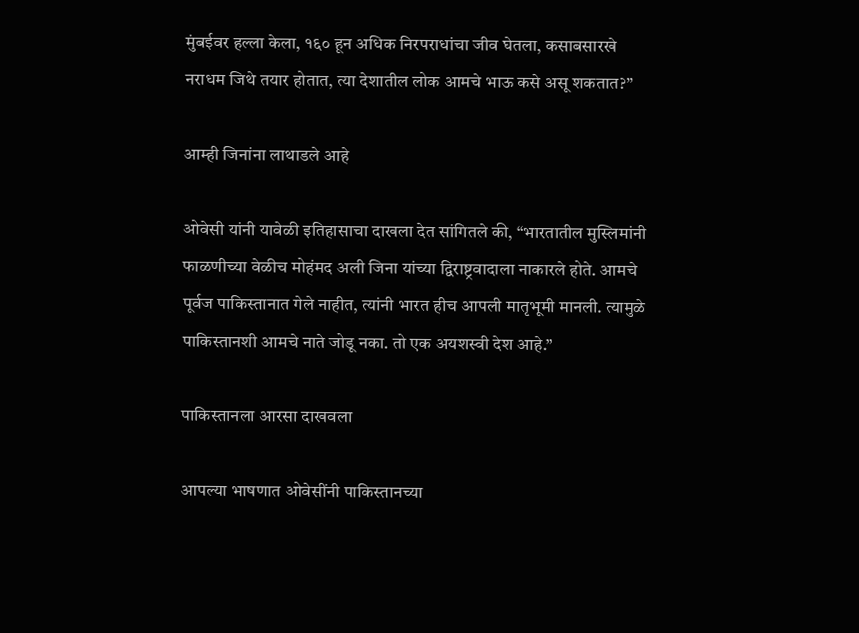मुंबईवर हल्ला केला, १६० हून अधिक निरपराधांचा जीव घेतला, कसाबसारखे नराधम जिथे तयार होतात, त्या देशातील लोक आमचे भाऊ कसे असू शकतात?”

आम्ही जिनांना लाथाडले आहे

ओवेसी यांनी यावेळी इतिहासाचा दाखला देत सांगितले की, “भारतातील मुस्लिमांनी फाळणीच्या वेळीच मोहंमद अली जिना यांच्या द्विराष्ट्रवादाला नाकारले होते. आमचे पूर्वज पाकिस्तानात गेले नाहीत, त्यांनी भारत हीच आपली मातृभूमी मानली. त्यामुळे पाकिस्तानशी आमचे नाते जोडू नका. तो एक अयशस्वी देश आहे.”

पाकिस्तानला आरसा दाखवला

आपल्या भाषणात ओवेसींनी पाकिस्तानच्या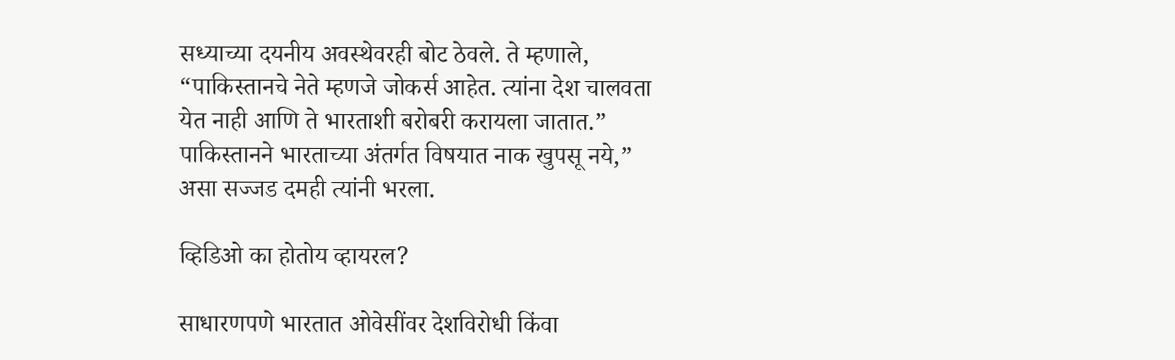सध्याच्या दयनीय अवस्थेवरही बोट ठेवले. ते म्हणाले, “पाकिस्तानचे नेते म्हणजे जोकर्स आहेत. त्यांना देश चालवता येत नाही आणि ते भारताशी बरोबरी करायला जातात.” पाकिस्तानने भारताच्या अंतर्गत विषयात नाक खुपसू नये,” असा सज्जड दमही त्यांनी भरला.

व्हिडिओ का होतोय व्हायरल?

साधारणपणे भारतात ओवेसींवर देशविरोधी किंवा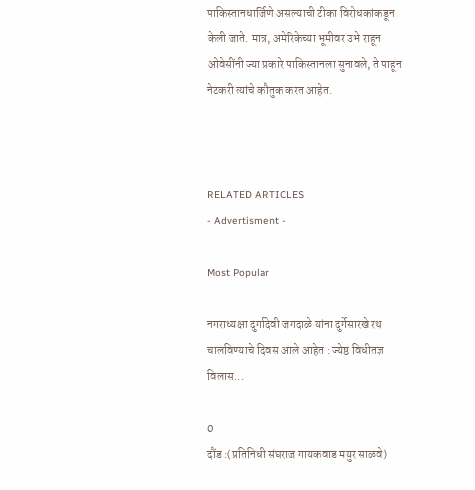पाकिस्तानधार्जिणे असल्याची टीका विरोधकांकडून केली जाते. मात्र, अमेरिकेच्या भूमीवर उभे राहून ओवेसींनी ज्या प्रकारे पाकिस्तानला सुनावले, ते पाहून नेटकरी त्यांचे कौतुक करत आहेत.



RELATED ARTICLES
- Advertisment -

Most Popular

नगराध्यक्षा दुर्गादेवी जगदाळे यांना दुर्गेसारखे रथ चालविण्याचे दिवस आले आहेत : ज्येष्ठ विधीतज्ञ विलास...

0
दौंड :(प्रतिनिधी संघराज गायकवाड मयुर साळवे)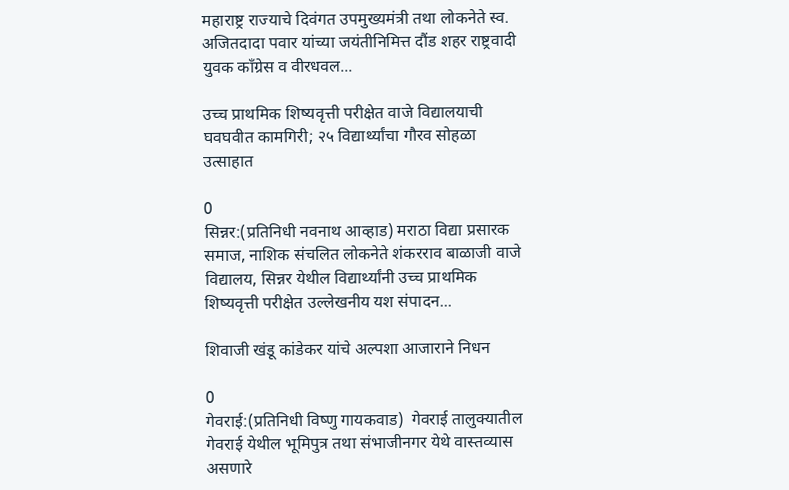महाराष्ट्र राज्याचे दिवंगत उपमुख्यमंत्री तथा लोकनेते स्व. अजितदादा पवार यांच्या जयंतीनिमित्त दौंड शहर राष्ट्रवादी युवक काँग्रेस व वीरधवल...

उच्च प्राथमिक शिष्यवृत्ती परीक्षेत वाजे विद्यालयाची घवघवीत कामगिरी; २५ विद्यार्थ्यांचा गौरव सोहळा उत्साहात

0
सिन्नर:(प्रतिनिधी नवनाथ आव्हाड) मराठा विद्या प्रसारक समाज, नाशिक संचलित लोकनेते शंकरराव बाळाजी वाजे विद्यालय, सिन्नर येथील विद्यार्थ्यांनी उच्च प्राथमिक शिष्यवृत्ती परीक्षेत उल्लेखनीय यश संपादन...

शिवाजी खंडू कांडेकर यांचे अल्पशा आजाराने निधन

0
गेवराई:(प्रतिनिधी विष्णु गायकवाड)  गेवराई तालुक्यातील गेवराई येथील भूमिपुत्र तथा संभाजीनगर येथे वास्तव्यास असणारे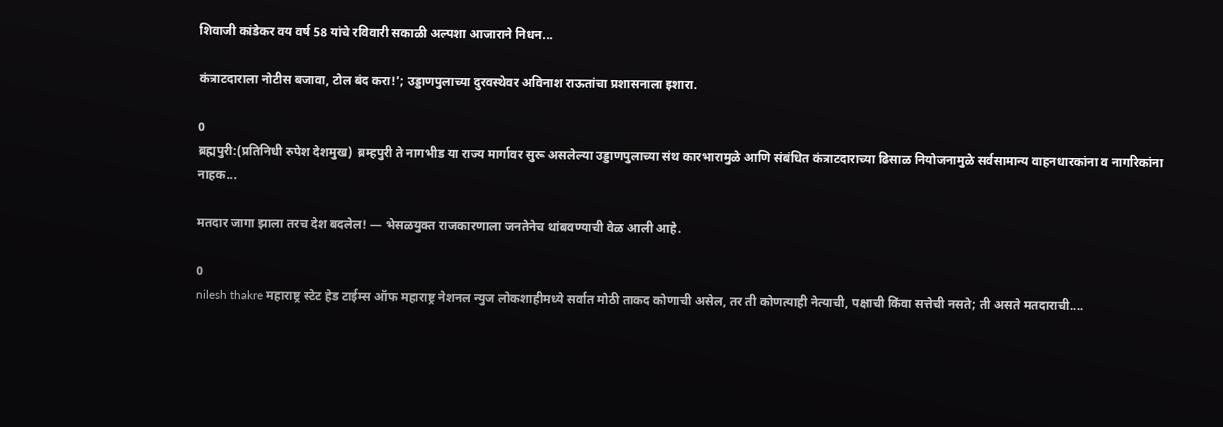शिवाजी कांडेकर वय वर्ष 58 यांचे रविवारी सकाळी अल्पशा आजाराने निधन...

कंत्राटदाराला नोटीस बजावा, टोल बंद करा!’; उड्डाणपुलाच्या दुरवस्थेवर अविनाश राऊतांचा प्रशासनाला इशारा.

0
ब्रह्मपुरी:(प्रतिनिधी रुपेश देशमुख)  ब्रम्हपुरी ते नागभीड या राज्य मार्गावर सुरू असलेल्या उड्डाणपुलाच्या संथ कारभारामुळे आणि संबंधित कंत्राटदाराच्या ढिसाळ नियोजनामुळे सर्वसामान्य वाहनधारकांना व नागरिकांना नाहक...

मतदार जागा झाला तरच देश बदलेल! — भेसळयुक्त राजकारणाला जनतेनेच थांबवण्याची वेळ आली आहे.

0
nilesh thakre महाराष्ट्र स्टेट हेड टाईम्स ऑफ महाराष्ट्र नेशनल न्युज लोकशाहीमध्ये सर्वात मोठी ताकद कोणाची असेल, तर ती कोणत्याही नेत्याची, पक्षाची किंवा सत्तेची नसते; ती असते मतदाराची....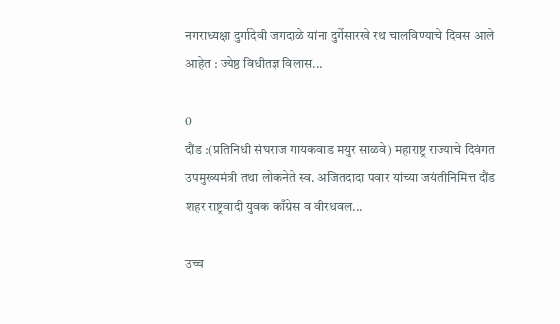नगराध्यक्षा दुर्गादेवी जगदाळे यांना दुर्गेसारखे रथ चालविण्याचे दिवस आले आहेत : ज्येष्ठ विधीतज्ञ विलास...

0
दौंड :(प्रतिनिधी संघराज गायकवाड मयुर साळवे) महाराष्ट्र राज्याचे दिवंगत उपमुख्यमंत्री तथा लोकनेते स्व. अजितदादा पवार यांच्या जयंतीनिमित्त दौंड शहर राष्ट्रवादी युवक काँग्रेस व वीरधवल...

उच्च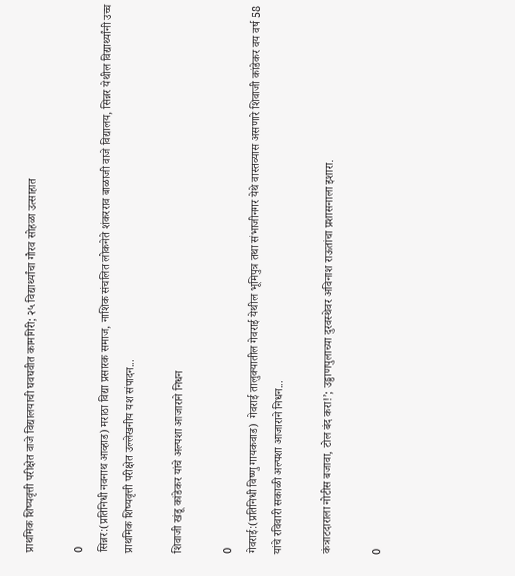प्राथमिक शिष्यवृत्ती परीक्षेत वाजे विद्यालयाची घवघवीत कामगिरी; २५ विद्यार्थ्यांचा गौरव सोहळा उत्साहात

0
सिन्नर:(प्रतिनिधी नवनाथ आव्हाड) मराठा विद्या प्रसारक समाज, नाशिक संचलित लोकनेते शंकरराव बाळाजी वाजे विद्यालय, सिन्नर येथील विद्यार्थ्यांनी उच्च प्राथमिक शिष्यवृत्ती परीक्षेत उल्लेखनीय यश संपादन...

शिवाजी खंडू कांडेकर यांचे अल्पशा आजाराने निधन

0
गेवराई:(प्रतिनिधी विष्णु गायकवाड)  गेवराई तालुक्यातील गेवराई येथील भूमिपुत्र तथा संभाजीनगर येथे वास्तव्यास असणारे शिवाजी कांडेकर वय वर्ष 58 यांचे रविवारी सकाळी अल्पशा आजाराने निधन...

कंत्राटदाराला नोटीस बजावा, टोल बंद करा!’; उड्डाणपुलाच्या दुरवस्थेवर अविनाश राऊतांचा प्रशासनाला इशारा.

0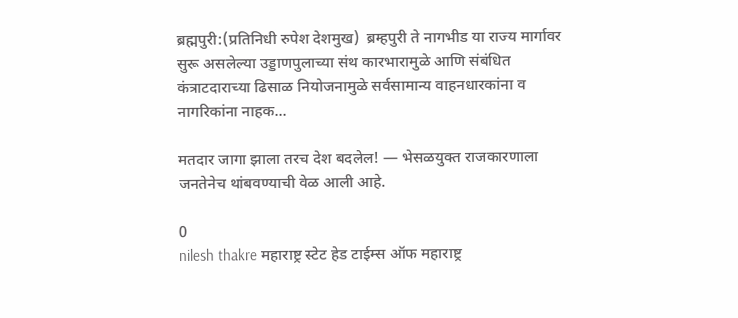ब्रह्मपुरी:(प्रतिनिधी रुपेश देशमुख)  ब्रम्हपुरी ते नागभीड या राज्य मार्गावर सुरू असलेल्या उड्डाणपुलाच्या संथ कारभारामुळे आणि संबंधित कंत्राटदाराच्या ढिसाळ नियोजनामुळे सर्वसामान्य वाहनधारकांना व नागरिकांना नाहक...

मतदार जागा झाला तरच देश बदलेल! — भेसळयुक्त राजकारणाला जनतेनेच थांबवण्याची वेळ आली आहे.

0
nilesh thakre महाराष्ट्र स्टेट हेड टाईम्स ऑफ महाराष्ट्र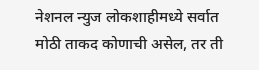नेशनल न्युज लोकशाहीमध्ये सर्वात मोठी ताकद कोणाची असेल, तर ती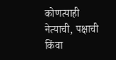कोणत्याही नेत्याची, पक्षाची किंवा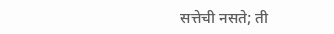सत्तेची नसते; ती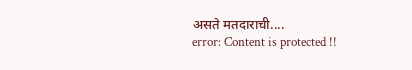असते मतदाराची....
error: Content is protected !!